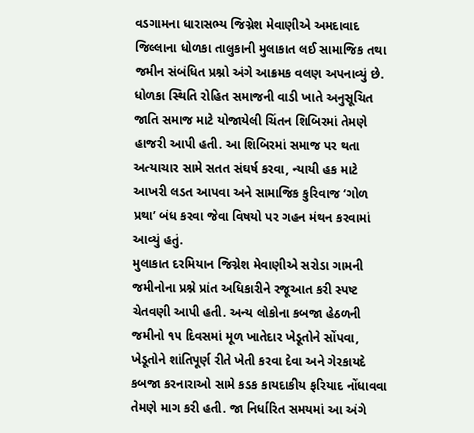વડગામના ધારાસભ્ય જિગ્નેશ મેવાણીએ અમદાવાદ જિલ્લાના ધોળકા તાલુકાની મુલાકાત લઈ સામાજિક તથા જમીન સંબંધિત પ્રશ્નો અંગે આક્રમક વલણ અપનાવ્યું છે. ધોળકા સ્થિતિ રોહિત સમાજની વાડી ખાતે અનુસૂચિત જાતિ સમાજ માટે યોજાયેલી ચિંતન શિબિરમાં તેમણે હાજરી આપી હતી. આ શિબિરમાં સમાજ પર થતા અત્યાચાર સામે સતત સંઘર્ષ કરવા, ન્યાયી હક માટે આખરી લડત આપવા અને સામાજિક કુરિવાજ ‘ગોળ પ્રથા’ બંધ કરવા જેવા વિષયો પર ગહન મંથન કરવામાં આવ્યું હતું.
મુલાકાત દરમિયાન જિગ્નેશ મેવાણીએ સરોડા ગામની જમીનોના પ્રશ્ને પ્રાંત અધિકારીને રજૂઆત કરી સ્પષ્ટ ચેતવણી આપી હતી. અન્ય લોકોના કબજા હેઠળની જમીનો ૧૫ દિવસમાં મૂળ ખાતેદાર ખેડૂતોને સોંપવા, ખેડૂતોને શાંતિપૂર્ણ રીતે ખેતી કરવા દેવા અને ગેરકાયદે કબજા કરનારાઓ સામે કડક કાયદાકીય ફરિયાદ નોંધાવવા તેમણે માગ કરી હતી. જા નિર્ધારિત સમયમાં આ અંગે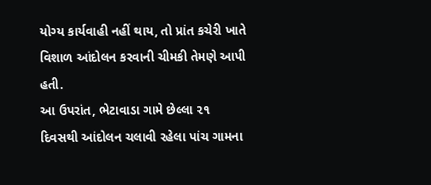યોગ્ય કાર્યવાહી નહીં થાય, તો પ્રાંત કચેરી ખાતે વિશાળ આંદોલન કરવાની ચીમકી તેમણે આપી હતી.
આ ઉપરાંત, ભેટાવાડા ગામે છેલ્લા ૨૧ દિવસથી આંદોલન ચલાવી રહેલા પાંચ ગામના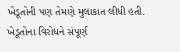ખેડૂતોની પણ તેમણે મુલાકાત લીધી હતી. ખેડૂતોના વિરોધને સંપૂર્ણ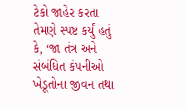ટેકો જાહેર કરતા તેમણે સ્પષ્ટ કર્યું હતું કે, ‘જા તંત્ર અને સંબંધિત કંપનીઓ ખેડૂતોના જીવન તથા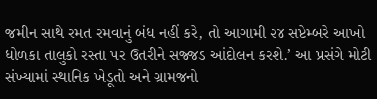જમીન સાથે રમત રમવાનું બંધ નહીં કરે, તો આગામી ૨૪ સપ્ટેમ્બરે આખો ધોળકા તાલુકો રસ્તા પર ઉતરીને સજ્જડ આંદોલન કરશે.’ આ પ્રસંગે મોટી સંખ્યામાં સ્થાનિક ખેડૂતો અને ગ્રામજનો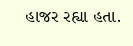હાજર રહ્યા હતા.